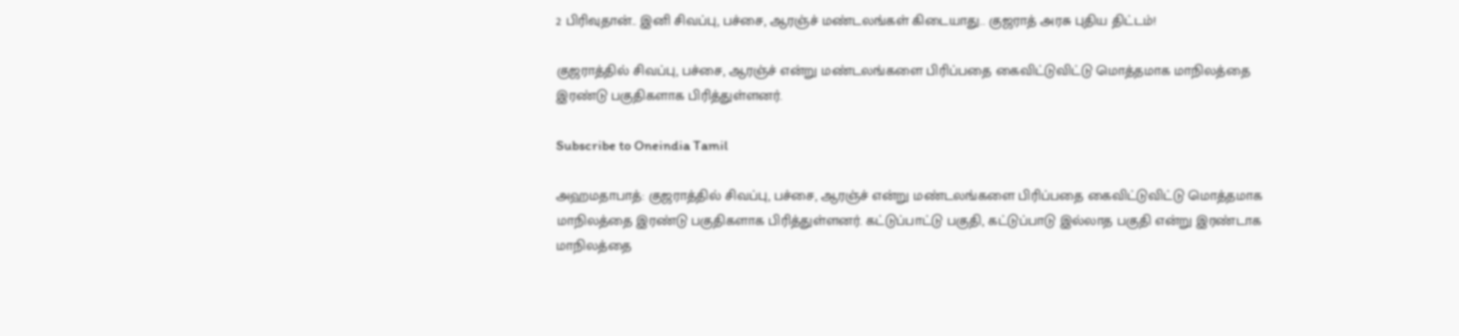2 பிரிவுதான்.. இனி சிவப்பு, பச்சை, ஆரஞ்ச் மண்டலங்கள் கிடையாது.. குஜராத் அரசு புதிய திட்டம்!

குஜராத்தில் சிவப்பு, பச்சை, ஆரஞ்ச் என்று மண்டலங்களை பிரிப்பதை கைவிட்டுவிட்டு மொத்தமாக மாநிலத்தை இரண்டு பகுதிகளாக பிரித்துள்ளனர்.

Subscribe to Oneindia Tamil

அஹமதாபாத்: குஜராத்தில் சிவப்பு, பச்சை, ஆரஞ்ச் என்று மண்டலங்களை பிரிப்பதை கைவிட்டுவிட்டு மொத்தமாக மாநிலத்தை இரண்டு பகுதிகளாக பிரித்துள்ளனர். கட்டுப்பாட்டு பகுதி, கட்டுப்பாடு இல்லாத பகுதி என்று இரண்டாக மாநிலத்தை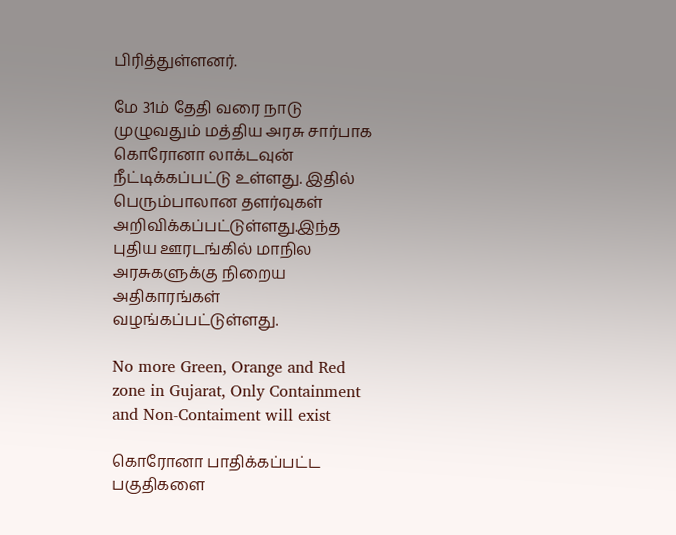பிரித்துள்ளனர்.

மே 31ம் தேதி வரை நாடு முழுவதும் மத்திய அரசு சார்பாக கொரோனா லாக்டவுன் நீட்டிக்கப்பட்டு உள்ளது. இதில் பெரும்பாலான தளர்வுகள் அறிவிக்கப்பட்டுள்ளது.இந்த புதிய ஊரடங்கில் மாநில அரசுகளுக்கு நிறைய அதிகாரங்கள் வழங்கப்பட்டுள்ளது.

No more Green, Orange and Red zone in Gujarat, Only Containment and Non-Contaiment will exist

கொரோனா பாதிக்கப்பட்ட பகுதிகளை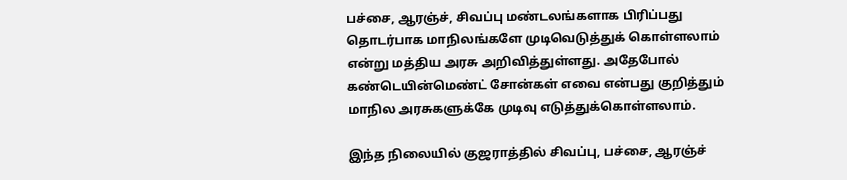பச்சை, ஆரஞ்ச், சிவப்பு மண்டலங்களாக பிரிப்பது தொடர்பாக மாநிலங்களே முடிவெடுத்துக் கொள்ளலாம் என்று மத்திய அரசு அறிவித்துள்ளது. அதேபோல் கண்டெயின்மெண்ட் சோன்கள் எவை என்பது குறித்தும் மாநில அரசுகளுக்கே முடிவு எடுத்துக்கொள்ளலாம்.

இந்த நிலையில் குஜராத்தில் சிவப்பு, பச்சை, ஆரஞ்ச்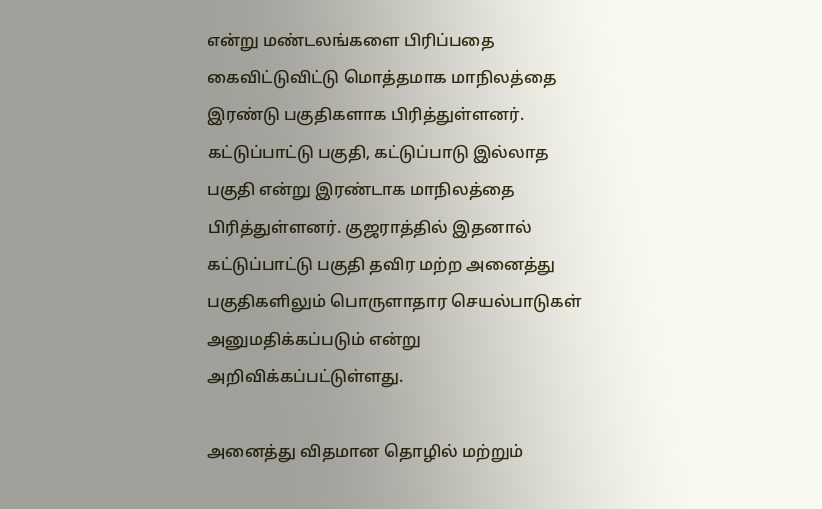என்று மண்டலங்களை பிரிப்பதை கைவிட்டுவிட்டு மொத்தமாக மாநிலத்தை இரண்டு பகுதிகளாக பிரித்துள்ளனர். கட்டுப்பாட்டு பகுதி, கட்டுப்பாடு இல்லாத பகுதி என்று இரண்டாக மாநிலத்தை பிரித்துள்ளனர். குஜராத்தில் இதனால் கட்டுப்பாட்டு பகுதி தவிர மற்ற அனைத்து பகுதிகளிலும் பொருளாதார செயல்பாடுகள் அனுமதிக்கப்படும் என்று அறிவிக்கப்பட்டுள்ளது.

அனைத்து விதமான தொழில் மற்றும்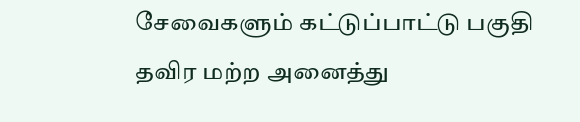சேவைகளும் கட்டுப்பாட்டு பகுதி தவிர மற்ற அனைத்து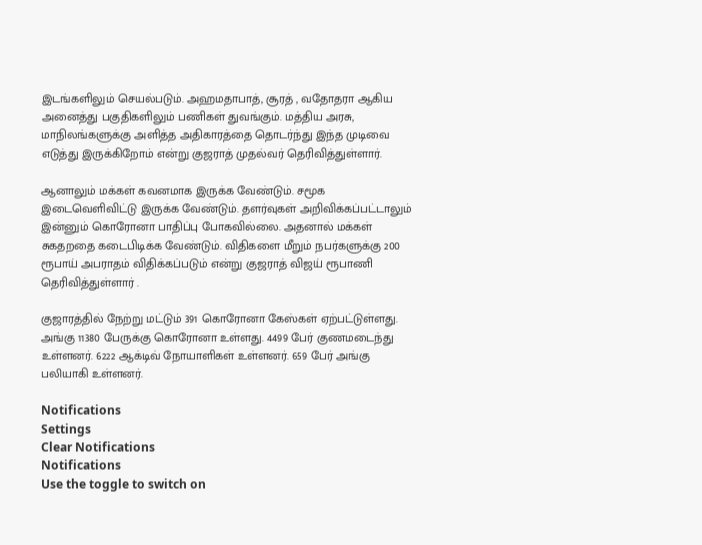இடங்களிலும் செயல்படும். அஹமதாபாத், சூரத் , வதோதரா ஆகிய அனைத்து பகுதிகளிலும் பணிகள் துவங்கும். மத்திய அரசு, மாநிலங்களுக்கு அளித்த அதிகாரத்தை தொடர்ந்து இந்த முடிவை எடுத்து இருக்கிறோம் என்று குஜராத் முதல்வர் தெரிவித்துள்ளார்.

ஆனாலும் மக்கள் கவனமாக இருக்க வேண்டும். சமூக இடைவெளிவிட்டு இருக்க வேண்டும். தளர்வுகள் அறிவிக்கப்பட்டாலும் இன்னும் கொரோனா பாதிப்பு போகவில்லை. அதனால் மக்கள் சுகதறதை கடைபிடிக்க வேண்டும். விதிகளை மீறும் நபர்களுக்கு 200 ரூபாய் அபராதம் விதிக்கப்படும் என்று குஜராத் விஜய் ரூபாணி தெரிவித்துள்ளார் .

குஜாரத்தில் நேற்று மட்டும் 391 கொரோனா கேஸ்கள் ஏற்பட்டுள்ளது. அங்கு 11380 பேருக்கு கொரோனா உள்ளது. 4499 பேர் குணமடைந்து உள்ளனர். 6222 ஆக்டிவ் நோயாளிகள் உள்ளனர். 659 பேர் அங்கு பலியாகி உள்ளனர்.

Notifications
Settings
Clear Notifications
Notifications
Use the toggle to switch on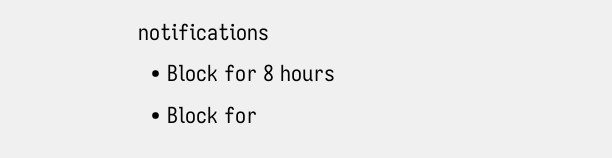notifications
  • Block for 8 hours
  • Block for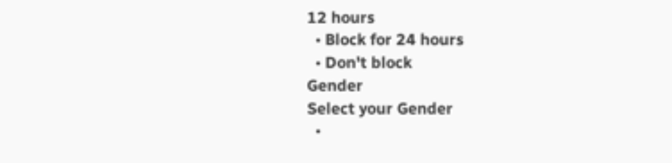12 hours
  • Block for 24 hours
  • Don't block
Gender
Select your Gender
  •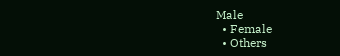Male
  • Female
  • Others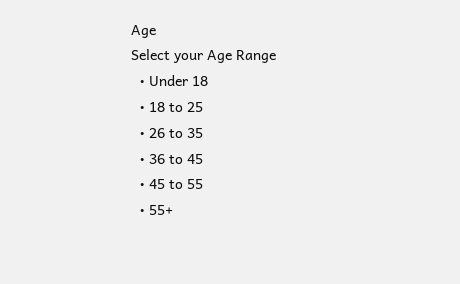Age
Select your Age Range
  • Under 18
  • 18 to 25
  • 26 to 35
  • 36 to 45
  • 45 to 55
  • 55+